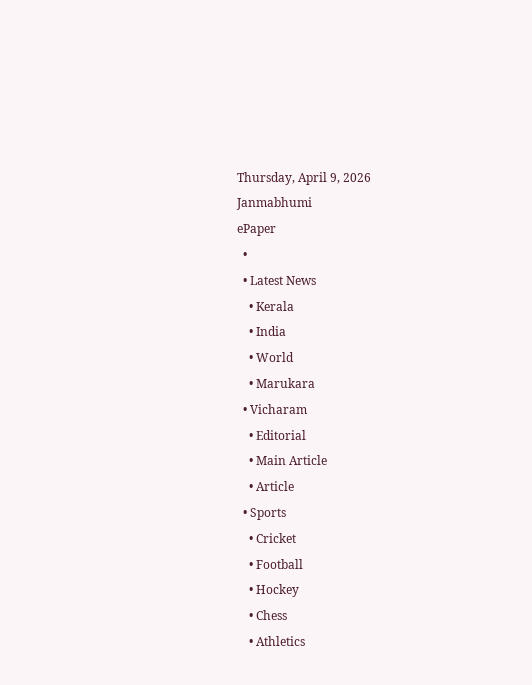Thursday, April 9, 2026
Janmabhumi
ePaper
  •
  • Latest News
    • Kerala
    • India
    • World
    • Marukara
  • Vicharam
    • Editorial
    • Main Article
    • Article
  • Sports
    • Cricket
    • Football
    • Hockey
    • Chess
    • Athletics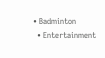• Badminton
  • Entertainment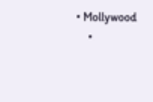• Mollywood
    •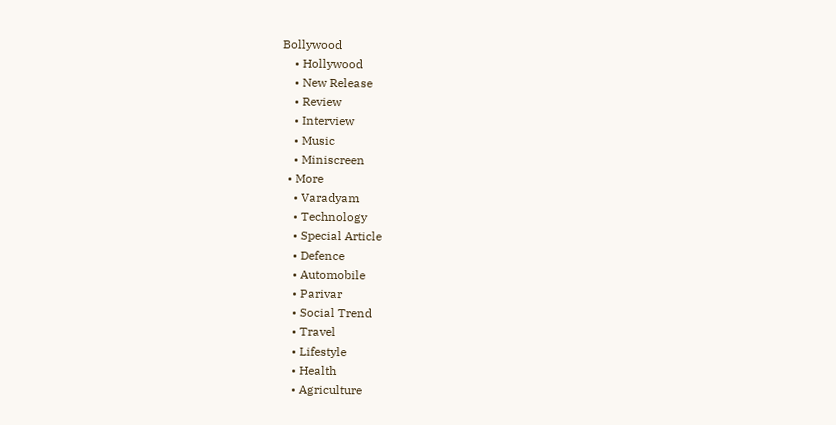Bollywood
    • Hollywood
    • New Release
    • Review
    • Interview
    • Music
    • Miniscreen
  • More
    • Varadyam
    • Technology
    • Special Article
    • Defence
    • Automobile
    • Parivar
    • Social Trend
    • Travel
    • Lifestyle
    • Health
    • Agriculture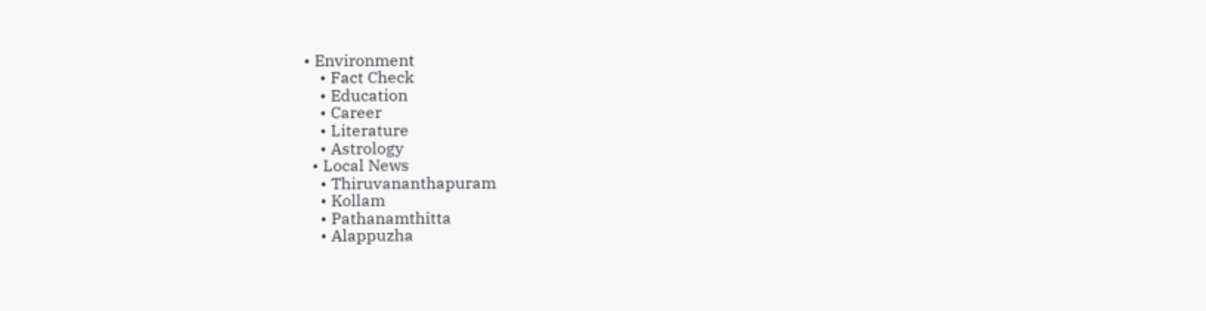• Environment
    • Fact Check
    • Education
    • Career
    • Literature
    • Astrology
  • Local News
    • Thiruvananthapuram
    • Kollam
    • Pathanamthitta
    • Alappuzha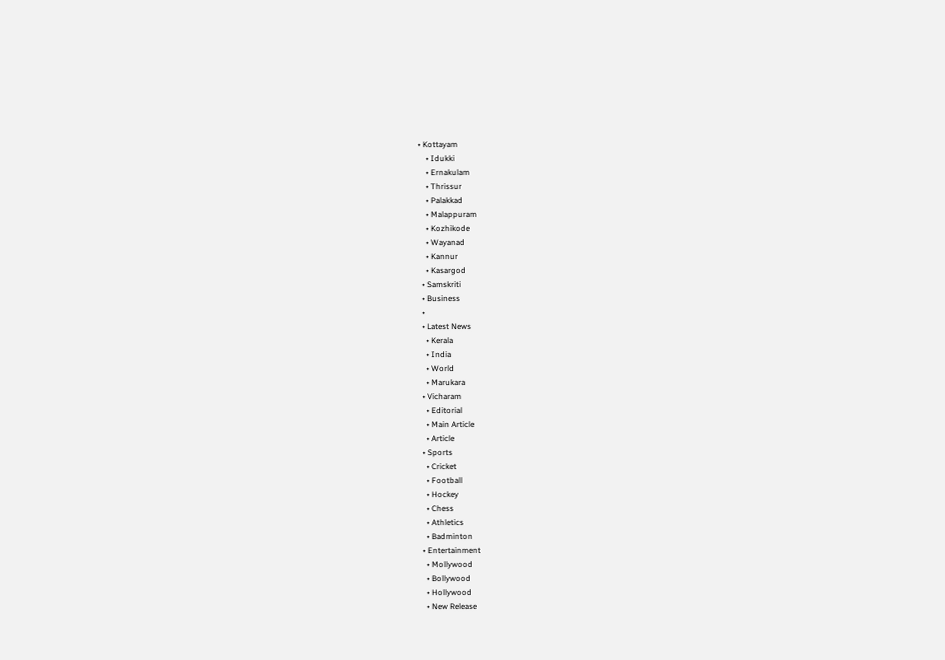• Kottayam
    • Idukki
    • Ernakulam
    • Thrissur
    • Palakkad
    • Malappuram
    • Kozhikode
    • Wayanad
    • Kannur
    • Kasargod
  • Samskriti
  • Business
  •
  • Latest News
    • Kerala
    • India
    • World
    • Marukara
  • Vicharam
    • Editorial
    • Main Article
    • Article
  • Sports
    • Cricket
    • Football
    • Hockey
    • Chess
    • Athletics
    • Badminton
  • Entertainment
    • Mollywood
    • Bollywood
    • Hollywood
    • New Release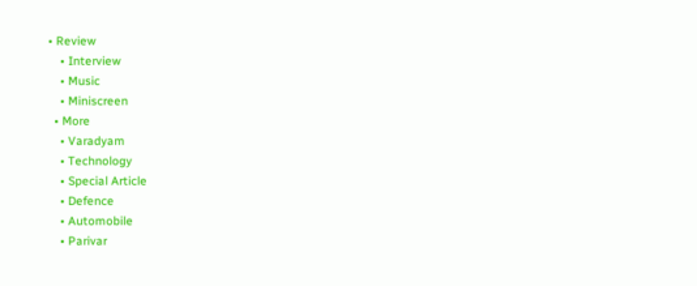• Review
    • Interview
    • Music
    • Miniscreen
  • More
    • Varadyam
    • Technology
    • Special Article
    • Defence
    • Automobile
    • Parivar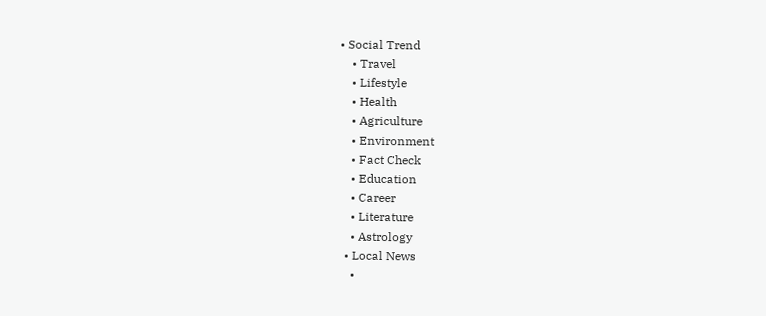• Social Trend
    • Travel
    • Lifestyle
    • Health
    • Agriculture
    • Environment
    • Fact Check
    • Education
    • Career
    • Literature
    • Astrology
  • Local News
    •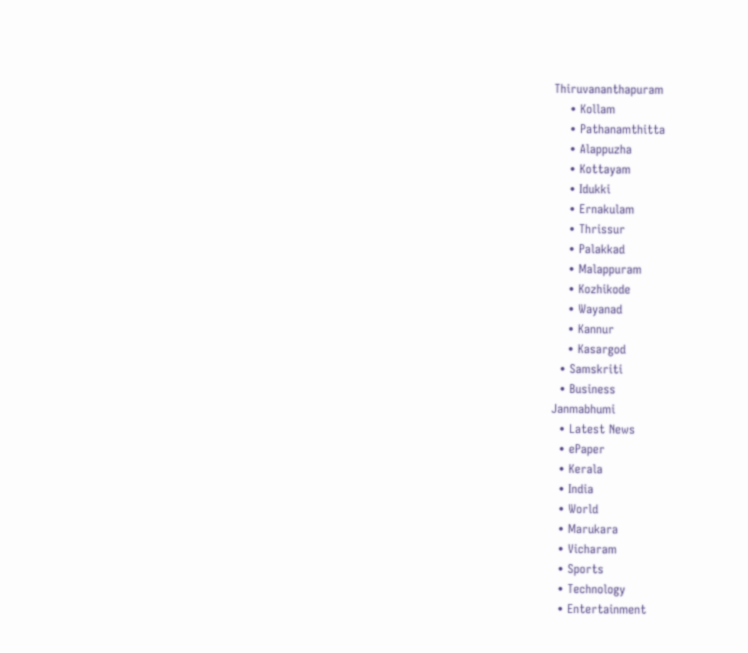Thiruvananthapuram
    • Kollam
    • Pathanamthitta
    • Alappuzha
    • Kottayam
    • Idukki
    • Ernakulam
    • Thrissur
    • Palakkad
    • Malappuram
    • Kozhikode
    • Wayanad
    • Kannur
    • Kasargod
  • Samskriti
  • Business
Janmabhumi
  • Latest News
  • ePaper
  • Kerala
  • India
  • World
  • Marukara
  • Vicharam
  • Sports
  • Technology
  • Entertainment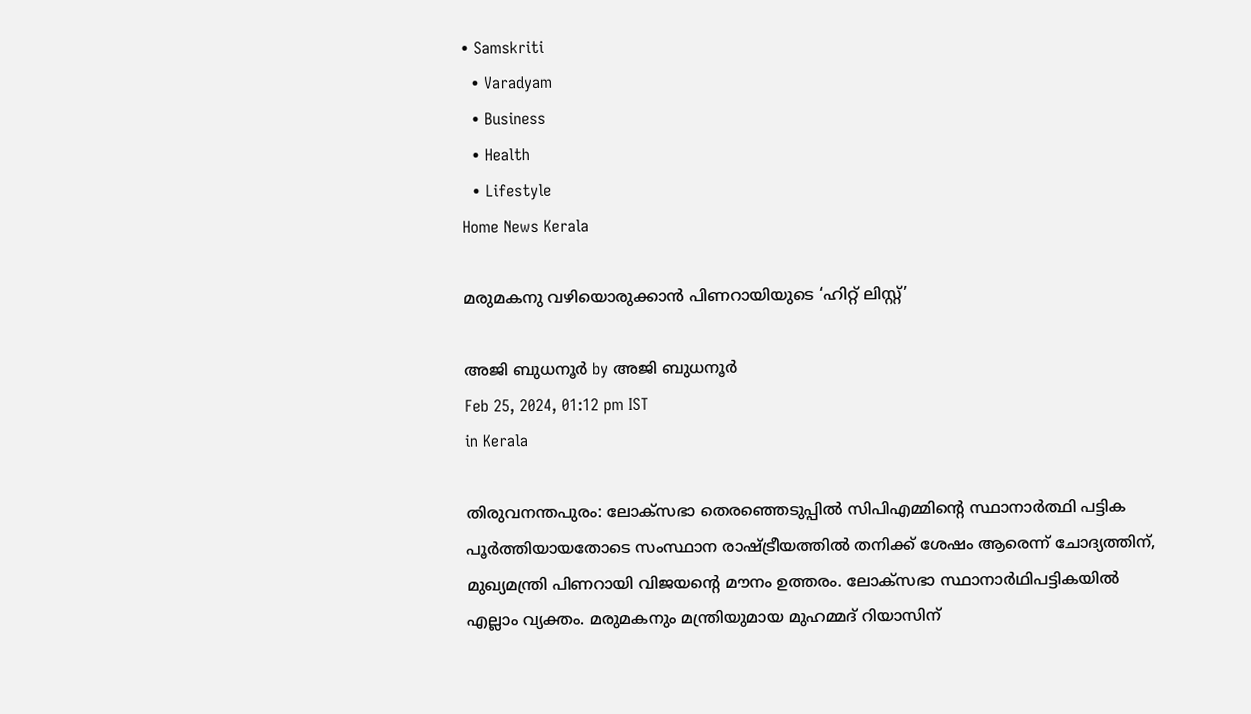• Samskriti
  • Varadyam
  • Business
  • Health
  • Lifestyle
Home News Kerala

മരുമകനു വഴിയൊരുക്കാന്‍ പിണറായിയുടെ ‘ഹിറ്റ് ലിസ്റ്റ്’

അജി ബുധനൂര്‍ by അജി ബുധനൂര്‍
Feb 25, 2024, 01:12 pm IST
in Kerala

തിരുവനന്തപുരം: ലോക്‌സഭാ തെരഞ്ഞെടുപ്പില്‍ സിപിഎമ്മിന്റെ സ്ഥാനാര്‍ത്ഥി പട്ടിക പൂര്‍ത്തിയായതോടെ സംസ്ഥാന രാഷ്‌ട്രീയത്തില്‍ തനിക്ക് ശേഷം ആരെന്ന് ചോദ്യത്തിന്, മുഖ്യമന്ത്രി പിണറായി വിജയന്റെ മൗനം ഉത്തരം. ലോക്സഭാ സ്ഥാനാര്‍ഥിപട്ടികയില്‍ എല്ലാം വ്യക്തം. മരുമകനും മന്ത്രിയുമായ മുഹമ്മദ് റിയാസിന്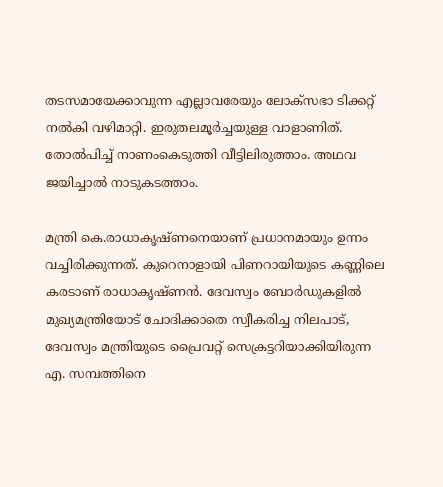തടസമായേക്കാവുന്ന എല്ലാവരേയും ലോക്‌സഭാ ടിക്കറ്റ് നല്‍കി വഴിമാറ്റി. ഇരുതലമൂര്‍ച്ചയുള്ള വാളാണിത്. തോല്‍പിച്ച് നാണംകെടുത്തി വീട്ടിലിരുത്താം. അഥവ ജയിച്ചാല്‍ നാടുകടത്താം.

മന്ത്രി കെ.രാധാകൃഷ്ണനെയാണ് പ്രധാനമായും ഉന്നം വച്ചിരിക്കുന്നത്. കുറെനാളായി പിണറായിയുടെ കണ്ണിലെ കരടാണ് രാധാകൃഷ്ണന്‍. ദേവസ്വം ബോര്‍ഡുകളില്‍ മുഖ്യമന്ത്രിയോട് ചോദിക്കാതെ സ്വീകരിച്ച നിലപാട്, ദേവസ്വം മന്ത്രിയുടെ പ്രൈവറ്റ് സെക്രട്ടറിയാക്കിയിരുന്ന എ. സമ്പത്തിനെ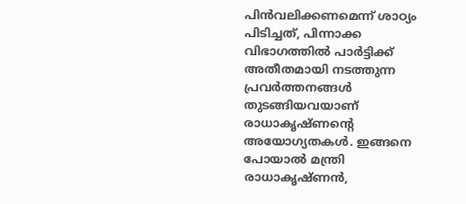പിന്‍വലിക്കണമെന്ന് ശാഠ്യം പിടിച്ചത്, പിന്നാക്ക വിഭാഗത്തില്‍ പാര്‍ട്ടിക്ക് അതീതമായി നടത്തുന്ന പ്രവര്‍ത്തനങ്ങള്‍ തുടങ്ങിയവയാണ് രാധാകൃഷ്ണന്റെ അയോഗ്യതകള്‍. ഇങ്ങനെ പോയാല്‍ മന്ത്രി രാധാകൃഷ്ണന്‍,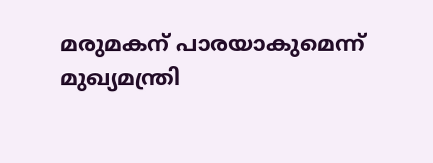മരുമകന് പാരയാകുമെന്ന് മുഖ്യമന്ത്രി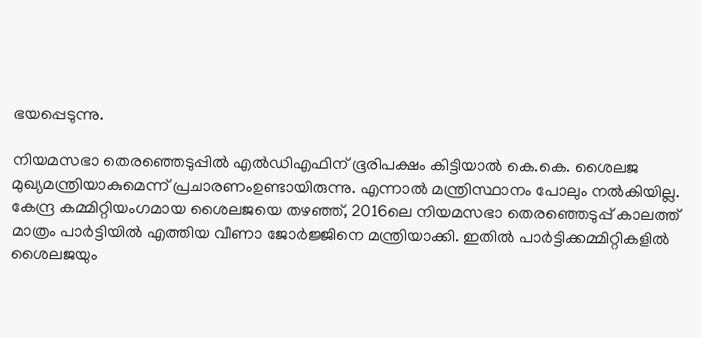ഭയപ്പെടുന്നു.

നിയമസഭാ തെരഞ്ഞെടുപ്പില്‍ എല്‍ഡിഎഫിന് ഭൂരിപക്ഷം കിട്ടിയാല്‍ കെ.കെ. ശൈലജ മുഖ്യമന്ത്രിയാകുമെന്ന് പ്രചാരണംഉണ്ടായിരുന്നു. എന്നാല്‍ മന്ത്രിസ്ഥാനം പോലും നല്‍കിയില്ല. കേന്ദ്ര കമ്മിറ്റിയംഗമായ ശൈലജയെ തഴഞ്ഞ്, 2016ലെ നിയമസഭാ തെരഞ്ഞെടുപ്പ് കാലത്ത് മാത്രം പാര്‍ട്ടിയില്‍ എത്തിയ വീണാ ജോര്‍ജ്ജിനെ മന്ത്രിയാക്കി. ഇതില്‍ പാര്‍ട്ടിക്കമ്മിറ്റികളില്‍ ശൈലജയും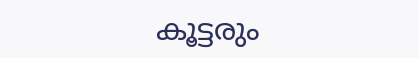കൂട്ടരും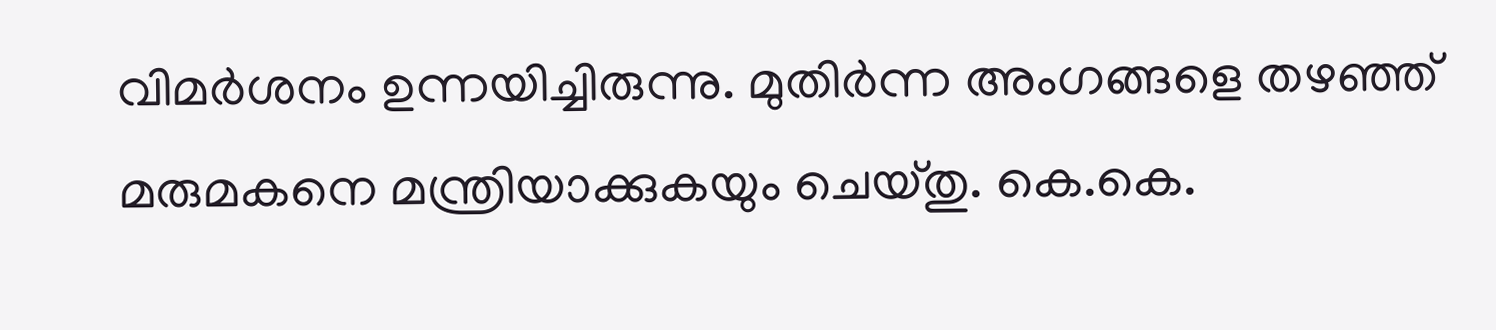വിമര്‍ശനം ഉന്നയിച്ചിരുന്നു. മുതിര്‍ന്ന അംഗങ്ങളെ തഴഞ്ഞ് മരുമകനെ മന്ത്രിയാക്കുകയും ചെയ്തു. കെ.കെ.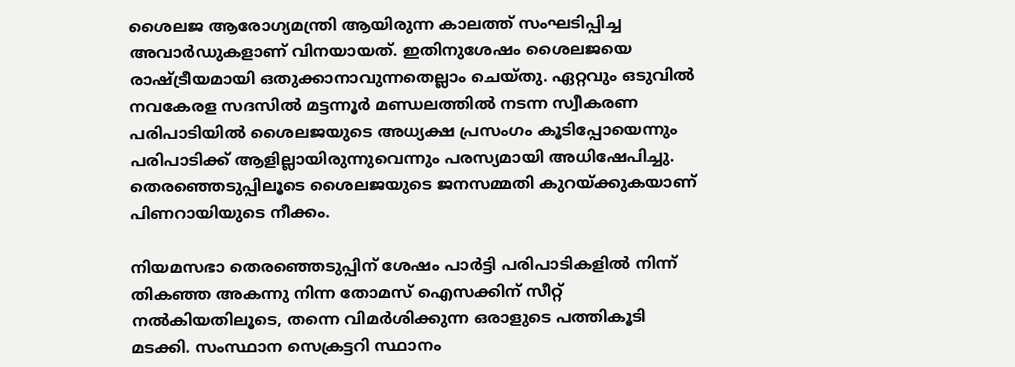ശൈലജ ആരോഗ്യമന്ത്രി ആയിരുന്ന കാലത്ത് സംഘടിപ്പിച്ച അവാര്‍ഡുകളാണ് വിനയായത്. ഇതിനുശേഷം ശൈലജയെ രാഷ്‌ട്രീയമായി ഒതുക്കാനാവുന്നതെല്ലാം ചെയ്തു. ഏറ്റവും ഒടുവില്‍ നവകേരള സദസില്‍ മട്ടന്നൂര്‍ മണ്ഡലത്തില്‍ നടന്ന സ്വീകരണ പരിപാടിയില്‍ ശൈലജയുടെ അധ്യക്ഷ പ്രസംഗം കൂടിപ്പോയെന്നും പരിപാടിക്ക് ആളില്ലായിരുന്നുവെന്നും പരസ്യമായി അധിഷേപിച്ചു. തെരഞ്ഞെടുപ്പിലൂടെ ശൈലജയുടെ ജനസമ്മതി കുറയ്‌ക്കുകയാണ് പിണറായിയുടെ നീക്കം.

നിയമസഭാ തെരഞ്ഞെടുപ്പിന് ശേഷം പാര്‍ട്ടി പരിപാടികളില്‍ നിന്ന് തികഞ്ഞ അകന്നു നിന്ന തോമസ് ഐസക്കിന് സീറ്റ് നല്‍കിയതിലൂടെ, തന്നെ വിമര്‍ശിക്കുന്ന ഒരാളുടെ പത്തികൂടി മടക്കി. സംസ്ഥാന സെക്രട്ടറി സ്ഥാനം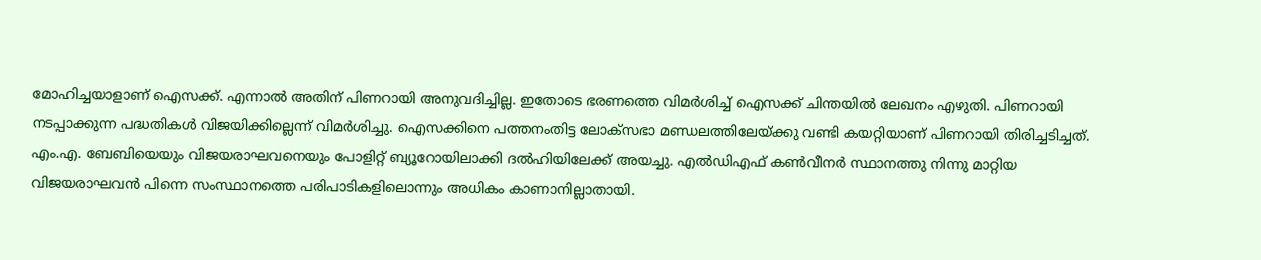മോഹിച്ചയാളാണ് ഐസക്ക്. എന്നാല്‍ അതിന് പിണറായി അനുവദിച്ചില്ല. ഇതോടെ ഭരണത്തെ വിമര്‍ശിച്ച് ഐസക്ക് ചിന്തയില്‍ ലേഖനം എഴുതി. പിണറായി നടപ്പാക്കുന്ന പദ്ധതികള്‍ വിജയിക്കില്ലെന്ന് വിമര്‍ശിച്ചു. ഐസക്കിനെ പത്തനംതിട്ട ലോക്സഭാ മണ്ഡലത്തിലേയ്‌ക്കു വണ്ടി കയറ്റിയാണ് പിണറായി തിരിച്ചടിച്ചത്.
എം.എ. ബേബിയെയും വിജയരാഘവനെയും പോളിറ്റ് ബ്യൂറോയിലാക്കി ദല്‍ഹിയിലേക്ക് അയച്ചു. എല്‍ഡിഎഫ് കണ്‍വീനര്‍ സ്ഥാനത്തു നിന്നു മാറ്റിയ വിജയരാഘവന്‍ പിന്നെ സംസ്ഥാനത്തെ പരിപാടികളിലൊന്നും അധികം കാണാനില്ലാതായി.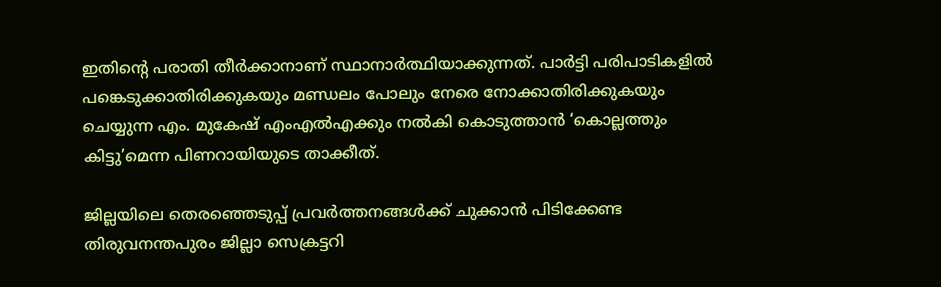ഇതിന്റെ പരാതി തീര്‍ക്കാനാണ് സ്ഥാനാര്‍ത്ഥിയാക്കുന്നത്. പാര്‍ട്ടി പരിപാടികളില്‍ പങ്കെടുക്കാതിരിക്കുകയും മണ്ഡലം പോലും നേരെ നോക്കാതിരിക്കുകയും ചെയ്യുന്ന എം. മുകേഷ് എംഎല്‍എക്കും നല്‍കി കൊടുത്താന്‍ ‘കൊല്ലത്തും കിട്ടു’മെന്ന പിണറായിയുടെ താക്കീത്.

ജില്ലയിലെ തെരഞ്ഞെടുപ്പ് പ്രവര്‍ത്തനങ്ങള്‍ക്ക് ചുക്കാന്‍ പിടിക്കേണ്ട തിരുവനന്തപുരം ജില്ലാ സെക്രട്ടറി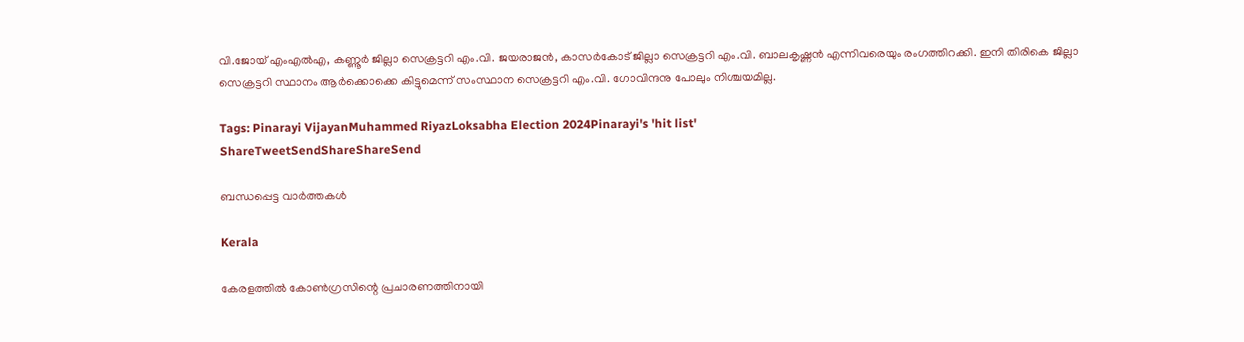വി.ജോയ് എംഎല്‍എ, കണ്ണൂര്‍ ജില്ലാ സെക്രട്ടറി എം.വി. ജയരാജന്‍, കാസര്‍കോട് ജില്ലാ സെക്രട്ടറി എം.വി. ബാലകൃഷ്ണന്‍ എന്നിവരെയും രംഗത്തിറക്കി. ഇനി തിരികെ ജില്ലാ സെക്രട്ടറി സ്ഥാനം ആര്‍ക്കൊക്കെ കിട്ടുമെന്ന് സംസ്ഥാന സെക്രട്ടറി എം.വി. ഗോവിന്ദനു പോലും നിശ്ചയമില്ല.

Tags: Pinarayi VijayanMuhammed RiyazLoksabha Election 2024Pinarayi's 'hit list'
ShareTweetSendShareShareSend

ബന്ധപ്പെട്ട വാര്‍ത്തകള്‍

Kerala

കേരളത്തില്‍ കോണ്‍ഗ്രസിന്റെ പ്രചാരണത്തിനായി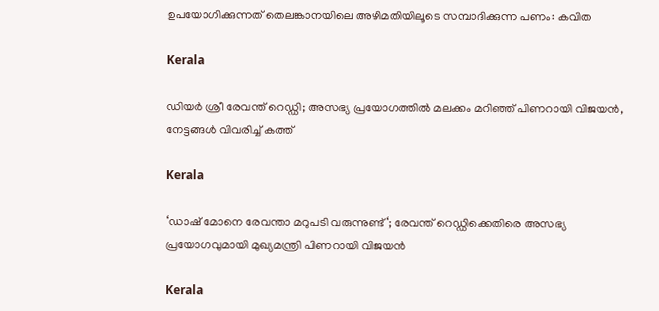ഉപയോഗിക്കുന്നത് തെലങ്കാനയിലെ അഴിമതിയിലൂടെ സമ്പാദിക്കുന്ന പണം: കവിത

Kerala

ഡിയർ ശ്രീ രേവന്ത് റെഡ്ഡി; അസഭ്യ പ്രയോഗത്തിൽ മലക്കം മറിഞ്ഞ് പിണറായി വിജയൻ, നേട്ടങ്ങൾ വിവരിച്ച് കത്ത്

Kerala

‘ഡാഷ് മോനെ രേവന്താ മറുപടി വരുന്നുണ്ട്‘; രേവന്ത് റെഡ്ഡിക്കെതിരെ അസഭ്യ പ്രയോഗവുമായി മുഖ്യമന്ത്രി പിണറായി വിജയൻ

Kerala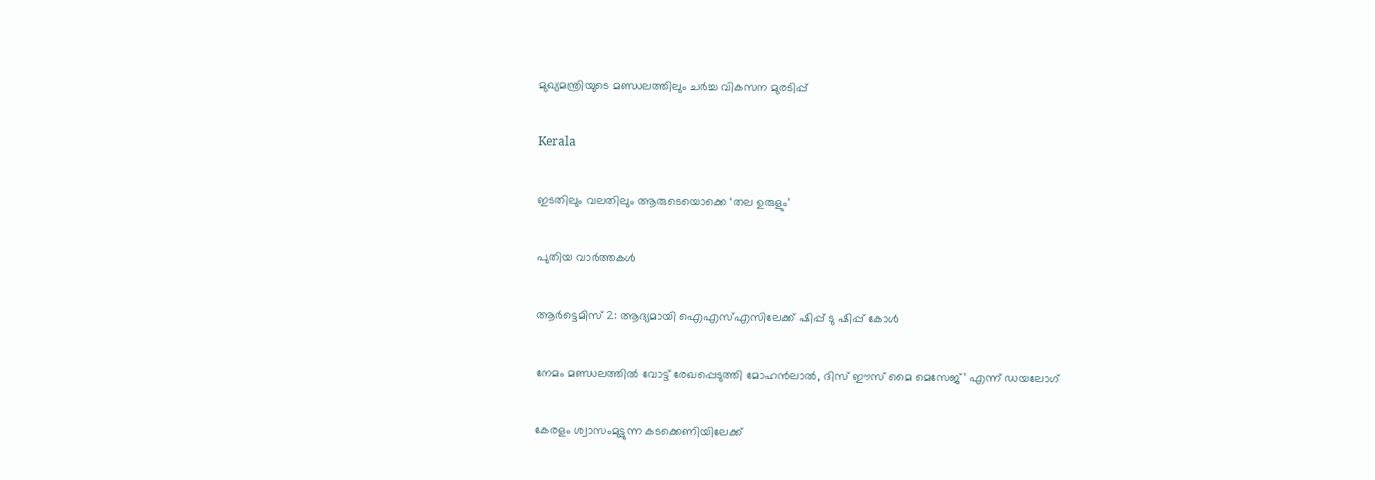മുഖ്യമന്ത്രിയുടെ മണ്ഡലത്തിലും ചര്‍ച്ച വികസന മുരടിപ്പ്

Kerala

ഇടതിലും വലതിലും ആരുടെയൊക്കെ ‘തല ഉരുളും’

പുതിയ വാര്‍ത്തകള്‍

ആര്‍ട്ടെമിസ് 2: ആദ്യമായി ഐഎസ്എസിലേക്ക് ഷിപ്പ് ടു ഷിപ്പ് കോള്‍

നേമം മണ്ഡലത്തിൽ വോട്ട് രേഖപ്പെടുത്തി മോഹൻലാൽ, ദിസ് ഈസ് മൈ മെസേജ്’ എന്ന് ഡയലോഗ്

കേരളം ശ്വാസംമുട്ടുന്ന കടക്കെണിയിലേക്ക്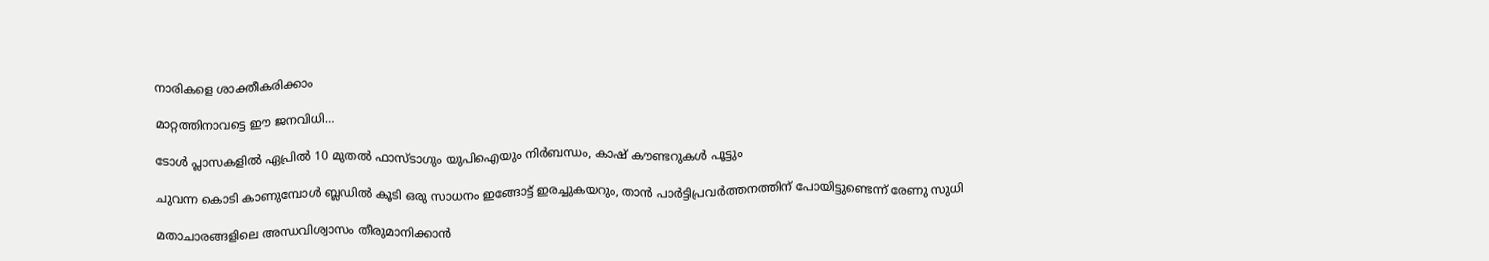നാരികളെ ശാക്തീകരിക്കാം

മാറ്റത്തിനാവട്ടെ ഈ ജനവിധി…

ടോള്‍ പ്ലാസകളില്‍ ഏപ്രില്‍ 10 മുതല്‍ ഫാസ്ടാഗും യുപിഐയും നിര്‍ബന്ധം, കാഷ് കൗണ്ടറുകള്‍ പൂട്ടും

ചുവന്ന കൊടി കാണുമ്പോള്‍ ബ്ലഡില്‍ കൂടി ഒരു സാധനം ഇങ്ങോട്ട് ഇരച്ചുകയറും, താൻ പാർട്ടിപ്രവർത്തനത്തിന് പോയിട്ടുണ്ടെന്ന് രേണു സുധി

മതാചാരങ്ങളിലെ അന്ധവിശ്വാസം തീരുമാനിക്കാൻ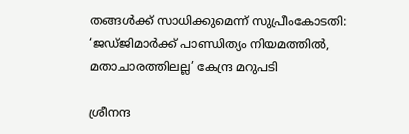തങ്ങൾക്ക് സാധിക്കുമെന്ന് സുപ്രീംകോടതി: ‘ജഡ്ജിമാർക്ക് പാണ്ഡിത്യം നിയമത്തിൽ, മതാചാരത്തിലല്ല’ കേന്ദ്ര മറുപടി

ശ്രീനന്ദ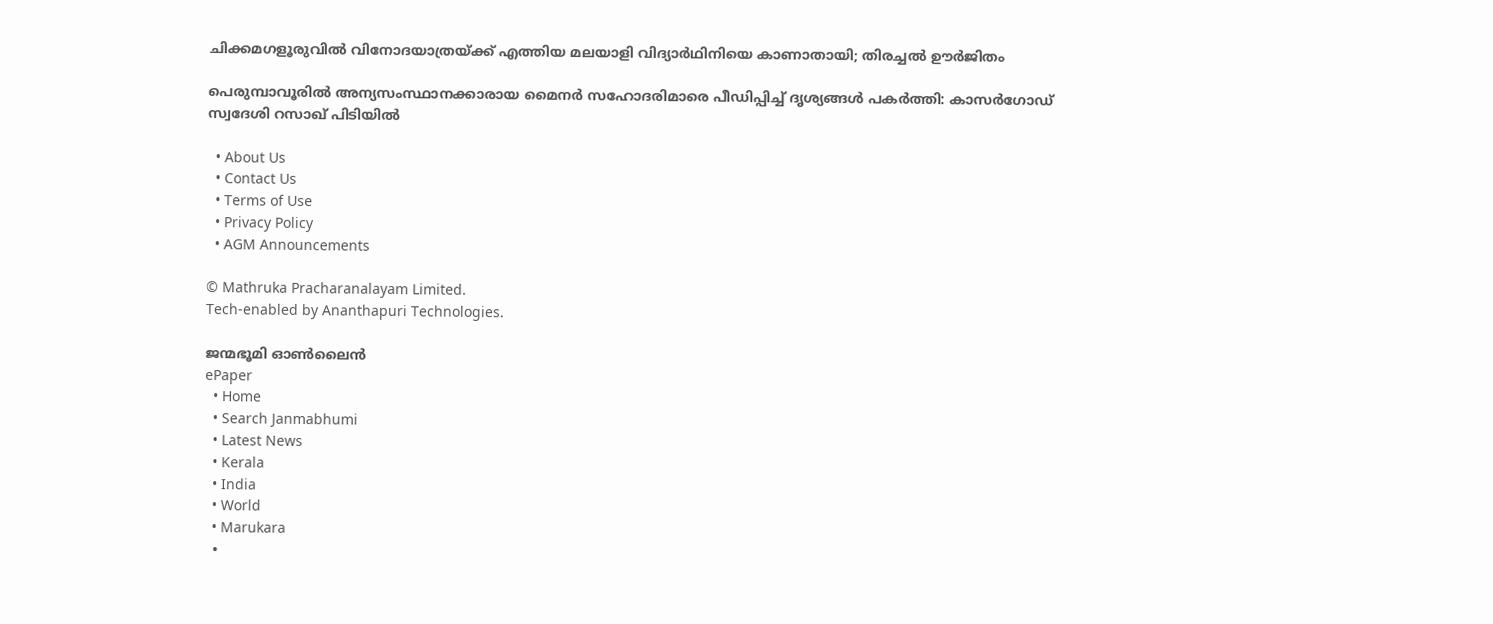ചിക്കമഗളൂരുവില്‍ വിനോദയാത്രയ്‌ക്ക് എത്തിയ മലയാളി വിദ്യാർഥിനിയെ കാണാതായി; തിരച്ചല്‍ ഊര്‍ജിതം

പെരുമ്പാവൂരിൽ അന്യസംസ്ഥാനക്കാരായ മൈനർ സഹോദരിമാരെ പീഡിപ്പിച്ച് ദൃശ്യങ്ങൾ പകർത്തി: കാസർഗോഡ് സ്വദേശി റസാഖ് പിടിയിൽ

  • About Us
  • Contact Us
  • Terms of Use
  • Privacy Policy
  • AGM Announcements

© Mathruka Pracharanalayam Limited.
Tech-enabled by Ananthapuri Technologies.

ജന്മഭൂമി ഓണ്‍ലൈന്‍
ePaper
  • Home
  • Search Janmabhumi
  • Latest News
  • Kerala
  • India
  • World
  • Marukara
  •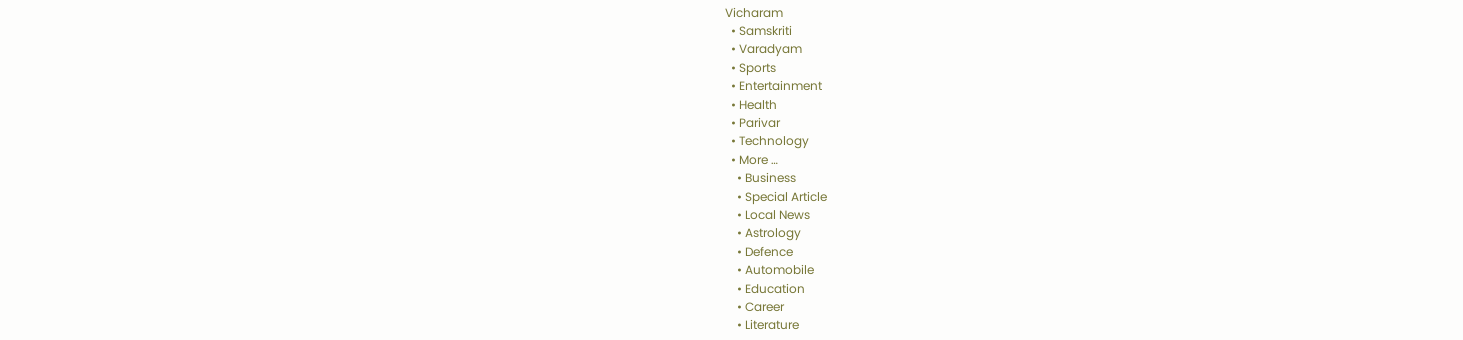Vicharam
  • Samskriti
  • Varadyam
  • Sports
  • Entertainment
  • Health
  • Parivar
  • Technology
  • More …
    • Business
    • Special Article
    • Local News
    • Astrology
    • Defence
    • Automobile
    • Education
    • Career
    • Literature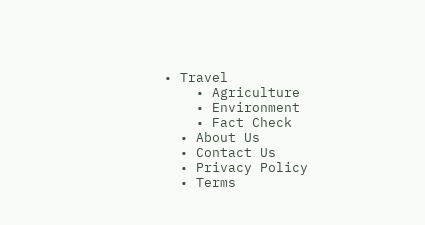• Travel
    • Agriculture
    • Environment
    • Fact Check
  • About Us
  • Contact Us
  • Privacy Policy
  • Terms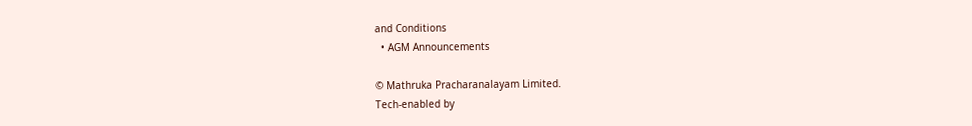and Conditions
  • AGM Announcements

© Mathruka Pracharanalayam Limited.
Tech-enabled by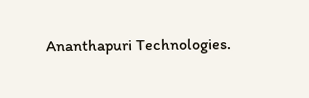Ananthapuri Technologies.